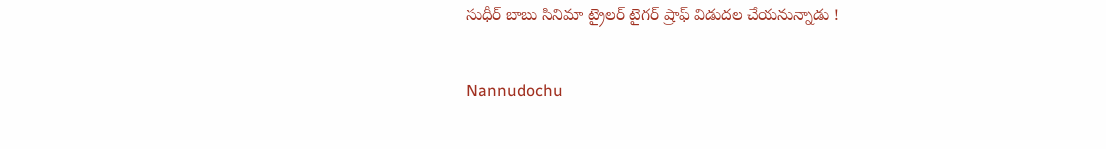సుధీర్ బాబు సినిమా ట్రైలర్ టైగర్ ష్రాఫ్ విడుదల చేయనున్నాడు !

Nannudochu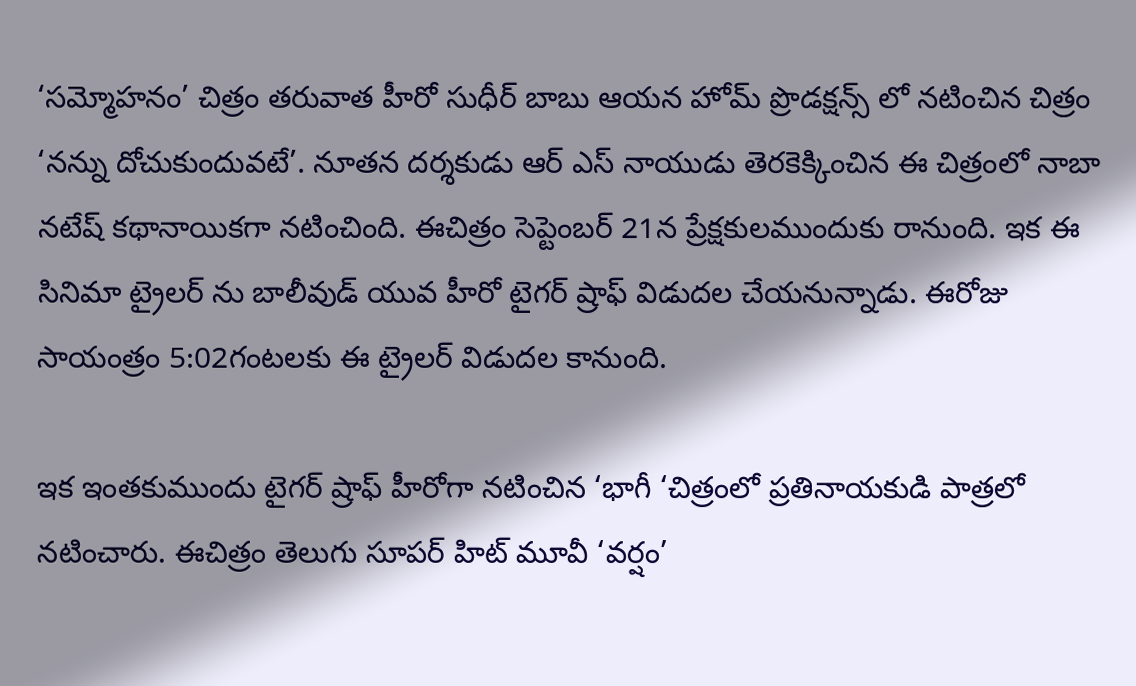‘సమ్మోహనం’ చిత్రం తరువాత హీరో సుధీర్ బాబు ఆయన హోమ్ ప్రొడక్షన్స్ లో నటించిన చిత్రం ‘నన్ను దోచుకుందువటే’. నూతన దర్శకుడు ఆర్ ఎస్ నాయుడు తెరకెక్కించిన ఈ చిత్రంలో నాబా నటేష్ కథానాయికగా నటించింది. ఈచిత్రం సెప్టెంబర్ 21న ప్రేక్షకులముందుకు రానుంది. ఇక ఈ సినిమా ట్రైలర్ ను బాలీవుడ్ యువ హీరో టైగర్ ష్రాఫ్ విడుదల చేయనున్నాడు. ఈరోజు సాయంత్రం 5:02గంటలకు ఈ ట్రైలర్ విడుదల కానుంది.

ఇక ఇంతకుముందు టైగర్ ష్రాఫ్ హీరోగా నటించిన ‘భాగీ ‘చిత్రంలో ప్రతినాయకుడి పాత్రలో నటించారు. ఈచిత్రం తెలుగు సూపర్ హిట్ మూవీ ‘వర్షం’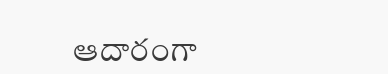ఆదారంగా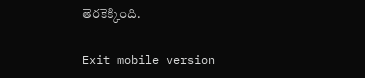తెరకెక్కింది.

Exit mobile version